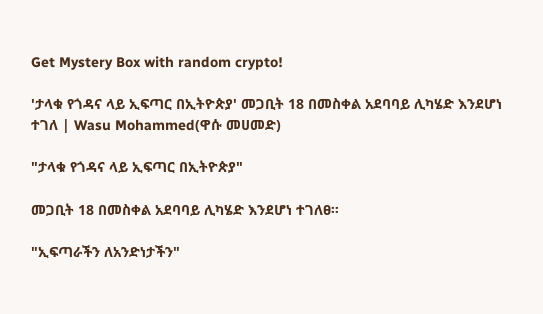Get Mystery Box with random crypto!

'ታላቁ የጎዳና ላይ ኢፍጣር በኢትዮጵያ' መጋቢት 18 በመስቀል አደባባይ ሊካሄድ እንደሆነ ተገለ | Wasu Mohammed(ዋሱ መሀመድ)

"ታላቁ የጎዳና ላይ ኢፍጣር በኢትዮጵያ"

መጋቢት 18 በመስቀል አደባባይ ሊካሄድ እንደሆነ ተገለፀ።

"ኢፍጣራችን ለአንድነታችን"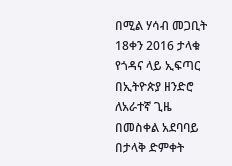በሚል ሃሳብ መጋቢት 18ቀን 2016 ታላቁ የጎዳና ላይ ኢፍጣር በኢትዮጵያ ዘንድሮ ለአራተኛ ጊዜ በመስቀል አደባባይ በታላቅ ድምቀት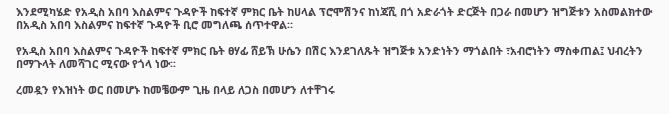እንደሚካሄድ የአዲስ አበባ እስልምና ጉዳዮች ከፍተኛ ምክር ቤት ከሀላል ፕሮሞሽንና ከነጃሺ በጎ አድራጎት ድርጅት በጋራ በመሆን ዝግጅቱን አስመልክተው በአዲስ አበባ እስልምና ከፍተኛ ጉዳዮች ቢሮ መግለጫ ሰጥተዋል።

የአዲስ አበባ እስልምና ጉዳዮች ከፍተኛ ምክር ቤት ፀሃፊ ሸይኽ ሁሴን በሽር እንደገለጹት ዝግጅቱ አንድነትን ማጎልበት ፣አብሮነትን ማስቀጠል፤ ህብረትን በማጉላት ለመሻገር ሚናው የጎላ ነው፡፡

ረመዷን የእዝነት ወር በመሆኑ ከመቼውም ጊዜ በላይ ለጋስ በመሆን ለተቸገሩ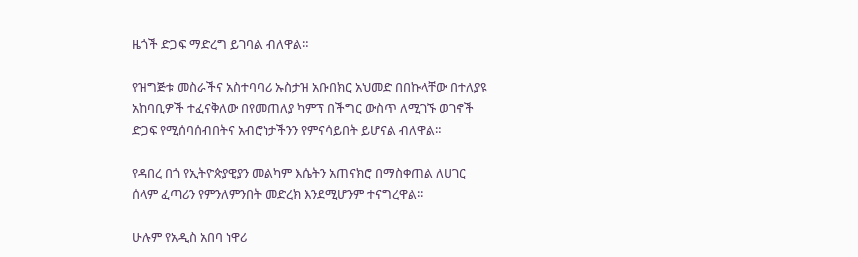ዜጎች ድጋፍ ማድረግ ይገባል ብለዋል።

የዝግጅቱ መስራችና አስተባባሪ ኡስታዝ አቡበክር አህመድ በበኩላቸው በተለያዩ አከባቢዎች ተፈናቅለው በየመጠለያ ካምፕ በችግር ውስጥ ለሚገኙ ወገኖች ድጋፍ የሚሰባሰብበትና አብሮነታችንን የምናሳይበት ይሆናል ብለዋል።

የዳበረ በጎ የኢትዮጵያዊያን መልካም እሴትን አጠናክሮ በማስቀጠል ለሀገር ሰላም ፈጣሪን የምንለምንበት መድረክ እንደሚሆንም ተናግረዋል፡፡

ሁሉም የአዲስ አበባ ነዋሪ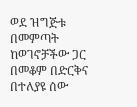ወደ ዝግጅቱ በመምጣት ከወገኖቻችው ጋር በመቆም በድርቅና በተለያዩ ሰው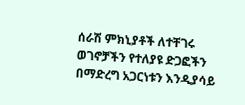ሰራሽ ምክኒያቶች ለተቸገሩ ወገኖቻችን የተለያዩ ድጋፎችን በማድረግ አጋርነቱን እንዲያሳይ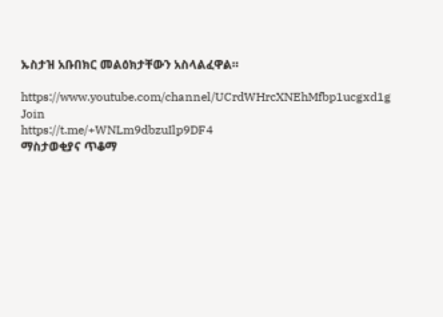ኡስታዝ አቡበክር መልዕክታቸውን አስላልፈዋል።

https://www.youtube.com/channel/UCrdWHrcXNEhMfbp1ucgxd1g
Join
https://t.me/+WNLm9dbzuIlp9DF4
ማስታወቂያና ጥቆማ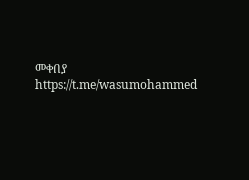መቀበያ
https://t.me/wasumohammed